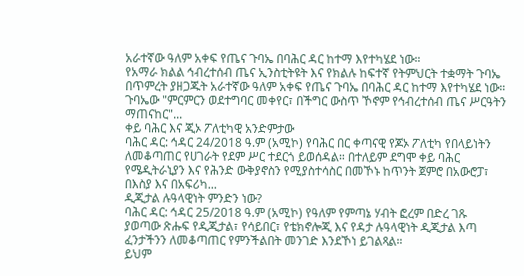አራተኛው ዓለም አቀፍ የጤና ጉባኤ በባሕር ዳር ከተማ እየተካሄደ ነው።
የአማራ ክልል ኅብረተሰብ ጤና ኢንስቲትዩት እና የክልሉ ከፍተኛ የትምህርት ተቋማት ጉባኤ በጥምረት ያዘጋጁት አራተኛው ዓለም አቀፍ የጤና ጉባኤ በባሕር ዳር ከተማ እየተካሄደ ነው።
ጉባኤው "ምርምርን ወደተግባር መቀየር፣ በችግር ውስጥ ኾኖም የኅብረተሰብ ጤና ሥርዓትን ማጠናከር"...
ቀይ ባሕር እና ጂኦ ፖለቲካዊ አንድምታው
ባሕር ዳር: ኅዳር 24/2018 ዓ.ም (አሚኮ) የባሕር በር ቀጣናዊ የጆኦ ፖለቲካ የበላይነትን ለመቆጣጠር የሀገራት የደም ሥር ተደርጎ ይወሰዳል። በተለይም ደግሞ ቀይ ባሕር የሜዲትራኒያን እና የሕንድ ውቅያኖስን የሚያስተሳስር በመኾኑ ከጥንት ጀምሮ በአውሮፓ፣ በእስያ እና በአፍሪካ...
ዲጂታል ሉዓላዊነት ምንድን ነው?
ባሕር ዳር: ኅዳር 25/2018 ዓ.ም (አሚኮ) የዓለም የምጣኔ ሃብት ፎረም በድረ ገጹ ያወጣው ጽሑፍ የዲጂታል፣ የሳይበር፣ የቴክኖሎጂ እና የዳታ ሉዓላዊነት ዲጂታል እጣ ፈንታችንን ለመቆጣጠር የምንችልበት መንገድ እንደኾነ ይገልጻል።
ይህም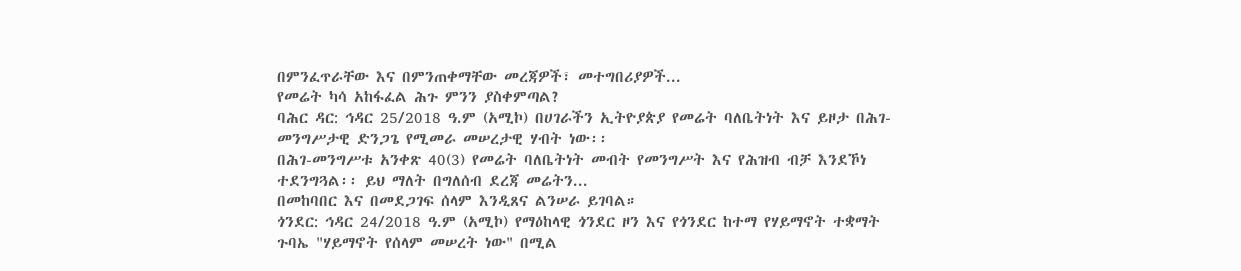በምንፈጥራቸው እና በምንጠቀማቸው መረጃዎች፣ መተግበሪያዎች...
የመሬት ካሳ አከፋፈል ሕጉ ምንን ያስቀምጣል?
ባሕር ዳር: ኅዳር 25/2018 ዓ.ም (አሚኮ) በሀገራችን ኢትዮያጵያ የመሬት ባለቤትነት እና ይዞታ በሕገ-መንግሥታዊ ድንጋጌ የሚመራ መሠረታዊ ሃብት ነው፡፡
በሕገ-መንግሥቱ አንቀጽ 40(3) የመሬት ባለቤትነት መብት የመንግሥት እና የሕዝብ ብቻ እንደኾነ ተደንግጓል፡፡ ይህ ማለት በግለሰብ ደረጃ መሬትን...
በመከባበር እና በመደጋገፍ ሰላም እንዲጸና ልንሠራ ይገባል።
ጎንደር: ኅዳር 24/2018 ዓ.ም (አሚኮ) የማዕከላዊ ጎንደር ዞን እና የጎንደር ከተማ የሃይማኖት ተቋማት ጉባኤ "ሃይማኖት የሰላም መሠረት ነው" በሚል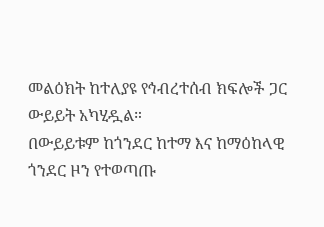መልዕክት ከተለያዩ የኅብረተሰብ ክፍሎች ጋር ውይይት አካሂዷል።
በውይይቱም ከጎንደር ከተማ እና ከማዕከላዊ ጎንደር ዞን የተወጣጡ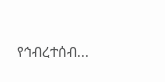የኅብረተሰብ...